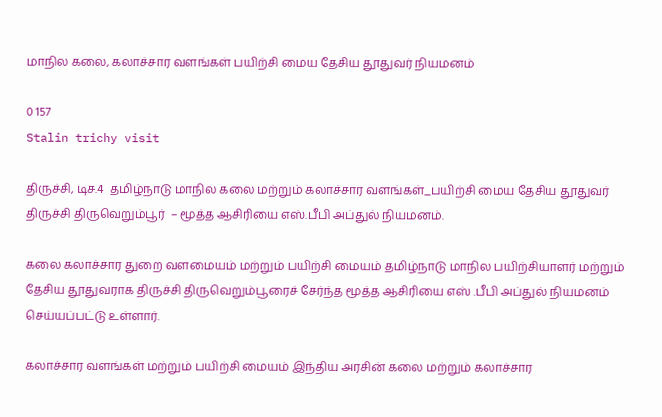மாநில கலை, கலாச்சார வளங்கள் பயிற்சி மைய தேசிய தூதுவர் நியமனம்

0 157
Stalin trichy visit

திருச்சி, டிச.4  தமிழ்நாடு மாநில கலை மற்றும் கலாச்சார வளங்கள்_பயிற்சி மைய தேசிய தூதுவர் திருச்சி திருவெறும்பூர்  – மூத்த ஆசிரியை எஸ்.பீபி அப்துல் நியமனம்.

கலை கலாச்சார துறை வளமையம் மற்றும் பயிற்சி மையம் தமிழ்நாடு மாநில பயிற்சியாளர் மற்றும் தேசிய தூதுவராக திருச்சி திருவெறும்பூரைச் சேர்ந்த மூத்த ஆசிரியை எஸ் .பீபி அப்துல் நியமனம் செய்யப்பட்டு உள்ளார்.

கலாச்சார வளங்கள் மற்றும் பயிற்சி மையம் இந்திய அரசின் கலை மற்றும் கலாச்சார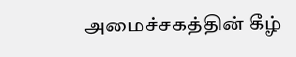அமைச்சகத்தின் கீழ்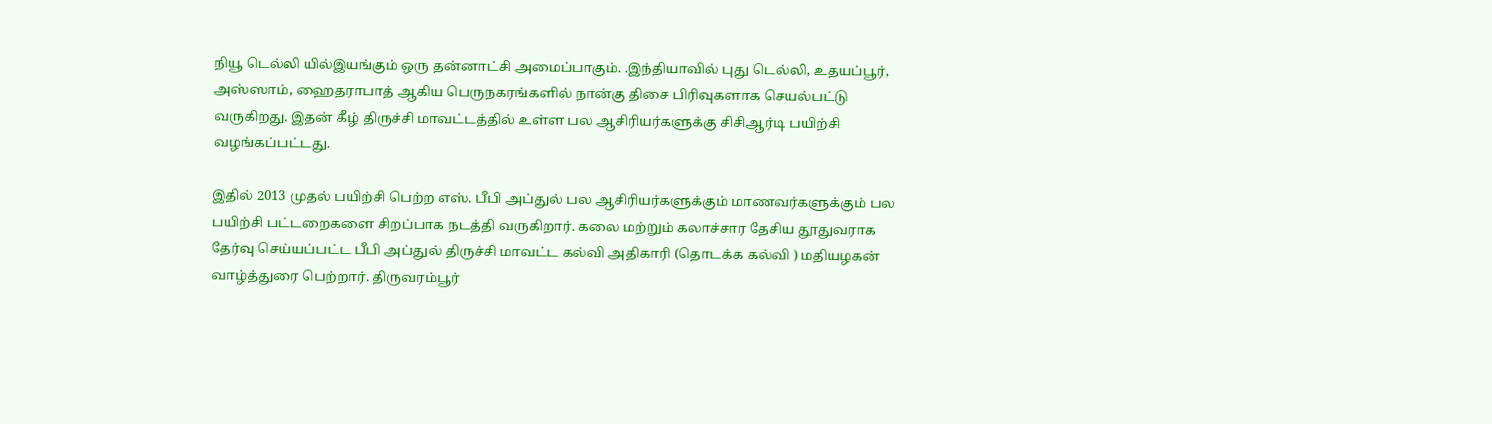நியூ டெல்லி யில்இயங்கும் ஒரு தன்னாட்சி அமைப்பாகும். .இந்தியாவில் புது டெல்லி, உதயப்பூர், அஸ்ஸாம், ஹைதராபாத் ஆகிய பெருநகரங்களில் நான்கு திசை பிரிவுகளாக செயல்பட்டு வருகிறது. இதன் கீழ் திருச்சி மாவட்டத்தில் உள்ள பல ஆசிரியர்களுக்கு சிசிஆர்டி பயிற்சி வழங்கப்பட்டது.

இதில் 2013 முதல் பயிற்சி பெற்ற எஸ். பீபி அப்துல் பல ஆசிரியர்களுக்கும் மாணவர்களுக்கும் பல பயிற்சி பட்டறைகளை சிறப்பாக நடத்தி வருகிறார். கலை மற்றும் கலாச்சார தேசிய தூதுவராக தேர்வு செய்யப்பட்ட பீபி அப்துல் திருச்சி மாவட்ட கல்வி அதிகாரி (தொடக்க கல்வி ) மதியழகன் வாழ்த்துரை பெற்றார். திருவரம்பூர்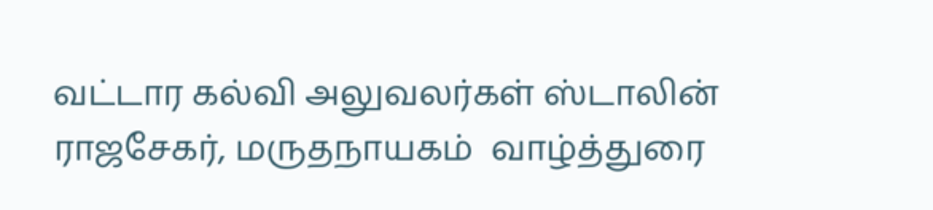வட்டார கல்வி அலுவலர்கள் ஸ்டாலின் ராஜசேகர், மருதநாயகம்  வாழ்த்துரை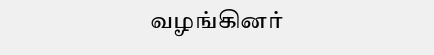வழங்கினர்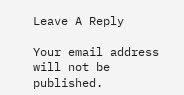Leave A Reply

Your email address will not be published.